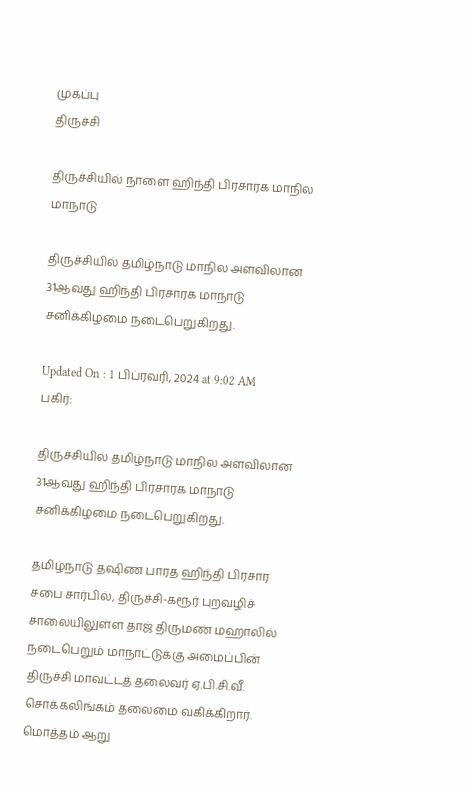முகப்பு
திருச்சி

திருச்சியில் நாளை ஹிந்தி பிரசாரக மாநில மாநாடு

திருச்சியில் தமிழ்நாடு மாநில அளவிலான 31ஆவது ஹிந்தி பிரசாரக மாநாடு சனிக்கிழமை நடைபெறுகிறது.

Updated On : 1 பிப்ரவரி, 2024 at 9:02 AM
பகிர்:

திருச்சியில் தமிழ்நாடு மாநில அளவிலான 31ஆவது ஹிந்தி பிரசாரக மாநாடு சனிக்கிழமை நடைபெறுகிறது.

தமிழ்நாடு தஷிண பாரத ஹிந்தி பிரசார சபை சார்பில், திருச்சி-கரூர் புறவழிச் சாலையிலுள்ள தாஜ் திருமண மஹாலில் நடைபெறும் மாநாட்டுக்கு அமைப்பின் திருச்சி மாவட்டத் தலைவர் ஏ.பி.சி.வீ. சொக்கலிங்கம் தலைமை வகிக்கிறார். மொத்தம் ஆறு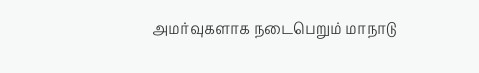அமர்வுகளாக நடைபெறும் மாநாடு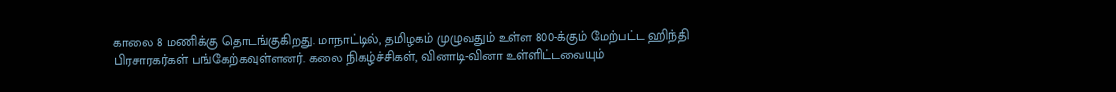காலை 8 மணிக்கு தொடங்குகிறது. மாநாட்டில், தமிழகம் முழுவதும் உள்ள 800-க்கும் மேற்பட்ட ஹிந்தி பிரசாரகர்கள் பங்கேற்கவுள்ளனர். கலை நிகழ்ச்சிகள், வினாடி-வினா உள்ளிட்டவையும்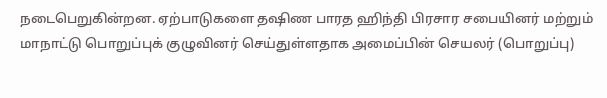நடைபெறுகின்றன. ஏற்பாடுகளை தஷிண பாரத ஹிந்தி பிரசார சபையினர் மற்றும் மாநாட்டு பொறுப்புக் குழுவினர் செய்துள்ளதாக அமைப்பின் செயலர் (பொறுப்பு)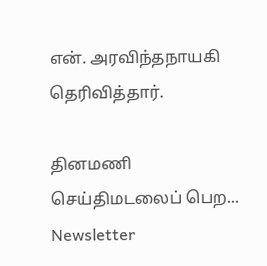என். அரவிந்தநாயகி தெரிவித்தார்.

தினமணி செய்திமடலைப் பெற... Newsletter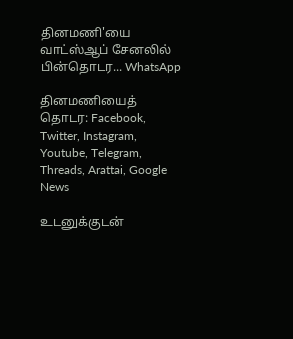தினமணி'யை வாட்ஸ்ஆப் சேனலில் பின்தொடர... WhatsApp

தினமணியைத் தொடர: Facebook, Twitter, Instagram, Youtube, Telegram, Threads, Arattai, Google News

உடனுக்குடன்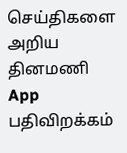செய்திகளை அறிய தினமணி App பதிவிறக்கம்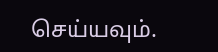செய்யவும்.